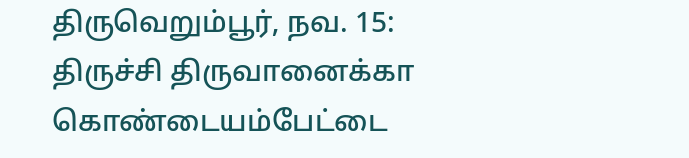திருவெறும்பூர், நவ. 15: திருச்சி திருவானைக்கா கொண்டையம்பேட்டை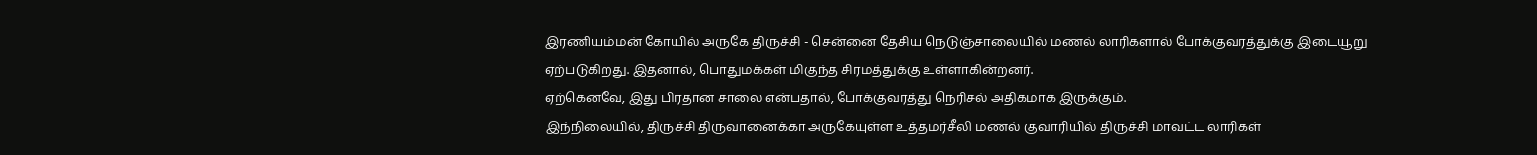இரணியம்மன் கோயில் அருகே திருச்சி - சென்னை தேசிய நெடுஞ்சாலையில் மணல் லாரிகளால் போக்குவரத்துக்கு இடையூறு ஏற்படுகிறது. இதனால், பொதுமக்கள் மிகுந்த சிரமத்துக்கு உள்ளாகின்றனர்.
ஏற்கெனவே, இது பிரதான சாலை என்பதால், போக்குவரத்து நெரிசல் அதிகமாக இருக்கும்.
இந்நிலையில், திருச்சி திருவானைக்கா அருகேயுள்ள உத்தமர்சீலி மணல் குவாரியில் திருச்சி மாவட்ட லாரிகள்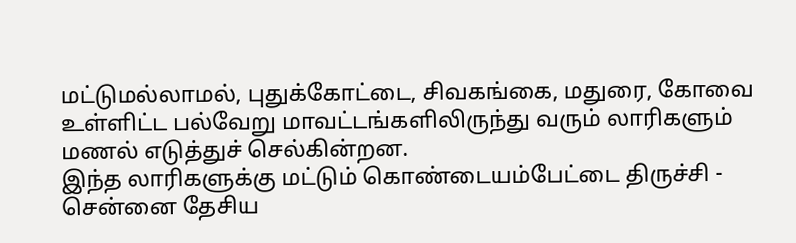மட்டுமல்லாமல், புதுக்கோட்டை, சிவகங்கை, மதுரை, கோவை உள்ளிட்ட பல்வேறு மாவட்டங்களிலிருந்து வரும் லாரிகளும் மணல் எடுத்துச் செல்கின்றன.
இந்த லாரிகளுக்கு மட்டும் கொண்டையம்பேட்டை திருச்சி - சென்னை தேசிய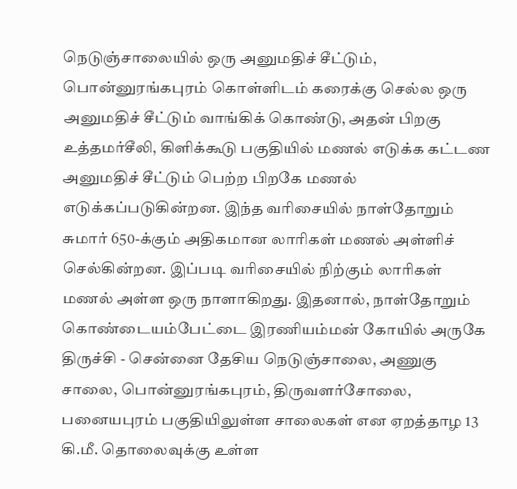நெடுஞ்சாலையில் ஒரு அனுமதிச் சீட்டும், பொன்னுரங்கபுரம் கொள்ளிடம் கரைக்கு செல்ல ஒரு அனுமதிச் சீட்டும் வாங்கிக் கொண்டு, அதன் பிறகு உத்தமர்சீலி, கிளிக்கூடு பகுதியில் மணல் எடுக்க கட்டண அனுமதிச் சீட்டும் பெற்ற பிறகே மணல் எடுக்கப்படுகின்றன. இந்த வரிசையில் நாள்தோறும் சுமார் 650-க்கும் அதிகமான லாரிகள் மணல் அள்ளிச் செல்கின்றன. இப்படி வரிசையில் நிற்கும் லாரிகள் மணல் அள்ள ஒரு நாளாகிறது. இதனால், நாள்தோறும் கொண்டையம்பேட்டை இரணியம்மன் கோயில் அருகே திருச்சி - சென்னை தேசிய நெடுஞ்சாலை, அணுகு சாலை, பொன்னுரங்கபுரம், திருவளர்சோலை, பனையபுரம் பகுதியிலுள்ள சாலைகள் என ஏறத்தாழ 13 கி.மீ. தொலைவுக்கு உள்ள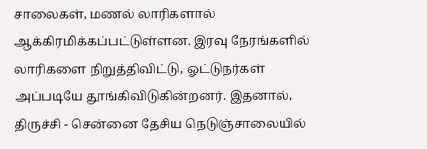சாலைகள், மணல் லாரிகளால் ஆக்கிரமிக்கப்பட்டுள்ளன. இரவு நேரங்களில் லாரிகளை நிறுத்திவிட்டு, ஓட்டுநர்கள் அப்படியே தூங்கிவிடுகின்றனர். இதனால், திருச்சி - சென்னை தேசிய நெடுஞ்சாலையில்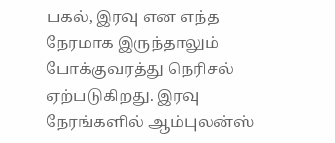பகல், இரவு என எந்த நேரமாக இருந்தாலும் போக்குவரத்து நெரிசல் ஏற்படுகிறது. இரவு நேரங்களில் ஆம்புலன்ஸ்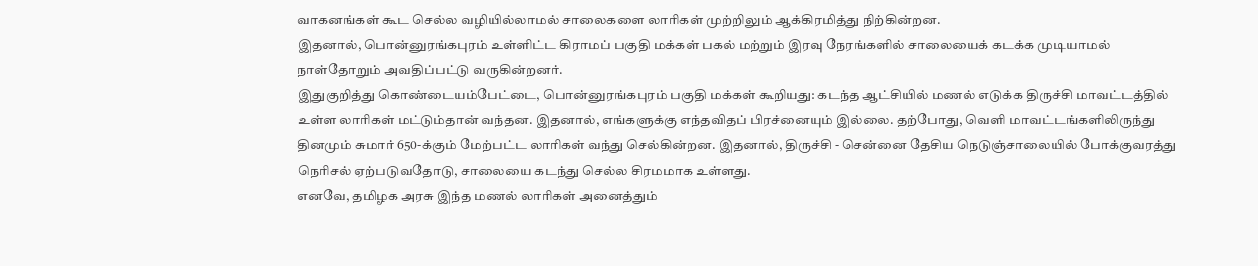வாகனங்கள் கூட செல்ல வழியில்லாமல் சாலைகளை லாரிகள் முற்றிலும் ஆக்கிரமித்து நிற்கின்றன.
இதனால், பொன்னுரங்கபுரம் உள்ளிட்ட கிராமப் பகுதி மக்கள் பகல் மற்றும் இரவு நேரங்களில் சாலையைக் கடக்க முடியாமல் நாள்தோறும் அவதிப்பட்டு வருகின்றனர்.
இதுகுறித்து கொண்டையம்பேட்டை, பொன்னுரங்கபுரம் பகுதி மக்கள் கூறியது: கடந்த ஆட்சியில் மணல் எடுக்க திருச்சி மாவட்டத்தில் உள்ள லாரிகள் மட்டும்தான் வந்தன. இதனால், எங்களுக்கு எந்தவிதப் பிரச்னையும் இல்லை. தற்போது, வெளி மாவட்டங்களிலிருந்து தினமும் சுமார் 650-க்கும் மேற்பட்ட லாரிகள் வந்து செல்கின்றன. இதனால், திருச்சி - சென்னை தேசிய நெடுஞ்சாலையில் போக்குவரத்து நெரிசல் ஏற்படுவதோடு, சாலையை கடந்து செல்ல சிரமமாக உள்ளது.
எனவே, தமிழக அரசு இந்த மணல் லாரிகள் அனைத்தும்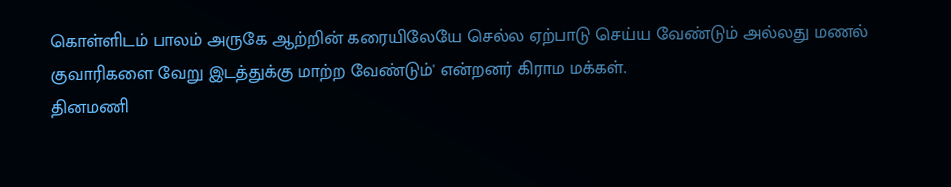கொள்ளிடம் பாலம் அருகே ஆற்றின் கரையிலேயே செல்ல ஏற்பாடு செய்ய வேண்டும் அல்லது மணல் குவாரிகளை வேறு இடத்துக்கு மாற்ற வேண்டும்' என்றனர் கிராம மக்கள்.
தினமணி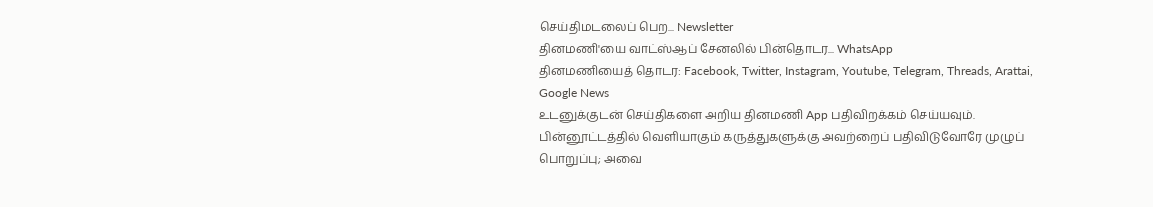செய்திமடலைப் பெற... Newsletter
தினமணி'யை வாட்ஸ்ஆப் சேனலில் பின்தொடர... WhatsApp
தினமணியைத் தொடர: Facebook, Twitter, Instagram, Youtube, Telegram, Threads, Arattai, Google News
உடனுக்குடன் செய்திகளை அறிய தினமணி App பதிவிறக்கம் செய்யவும்.
பின்னூட்டத்தில் வெளியாகும் கருத்துகளுக்கு அவற்றைப் பதிவிடுவோரே முழுப் பொறுப்பு; அவை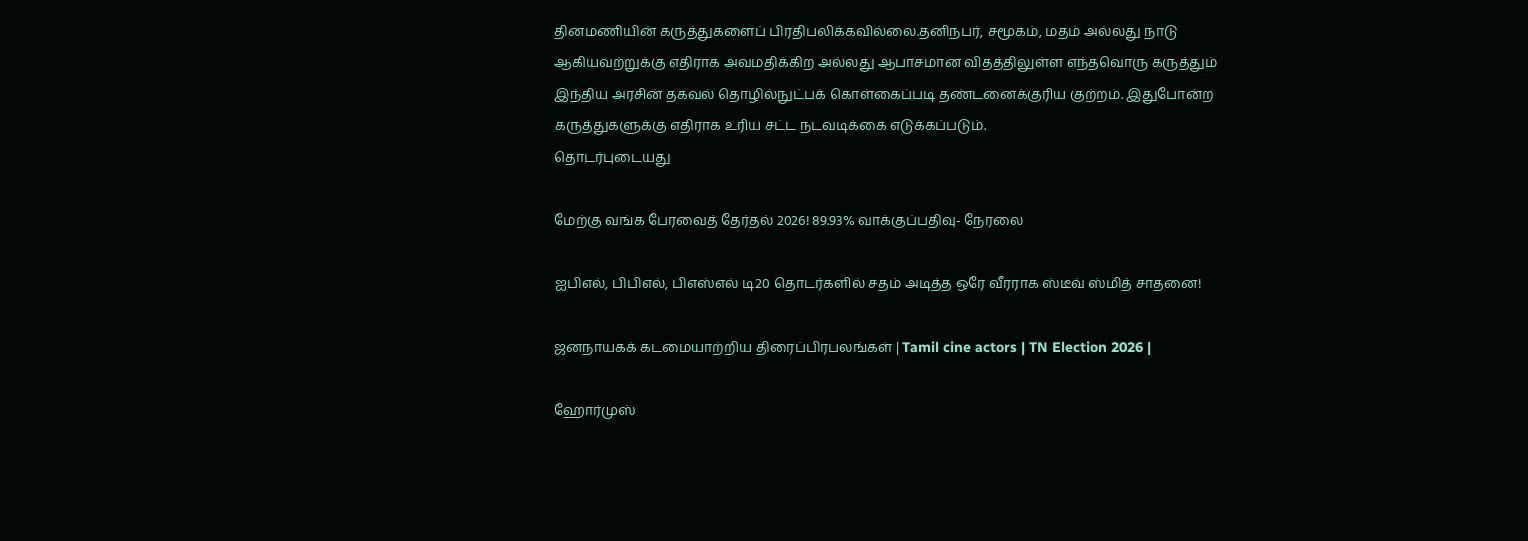தினமணியின் கருத்துகளைப் பிரதிபலிக்கவில்லை.தனிநபர், சமூகம், மதம் அல்லது நாடு ஆகியவற்றுக்கு எதிராக அவமதிக்கிற அல்லது ஆபாசமான விதத்திலுள்ள எந்தவொரு கருத்தும் இந்திய அரசின் தகவல் தொழில்நுட்பக் கொள்கைப்படி தண்டனைக்குரிய குற்றம். இதுபோன்ற கருத்துகளுக்கு எதிராக உரிய சட்ட நடவடிக்கை எடுக்கப்படும்.
தொடர்புடையது

மேற்கு வங்க பேரவைத் தேர்தல் 2026! 89.93% வாக்குப்பதிவு- நேரலை

ஐபிஎல், பிபிஎல், பிஎஸ்எல் டி20 தொடர்களில் சதம் அடித்த ஒரே வீரராக ஸ்டீவ் ஸ்மித் சாதனை!

ஜனநாயகக் கடமையாற்றிய திரைப்பிரபலங்கள் | Tamil cine actors | TN Election 2026 |

ஹோர்முஸ்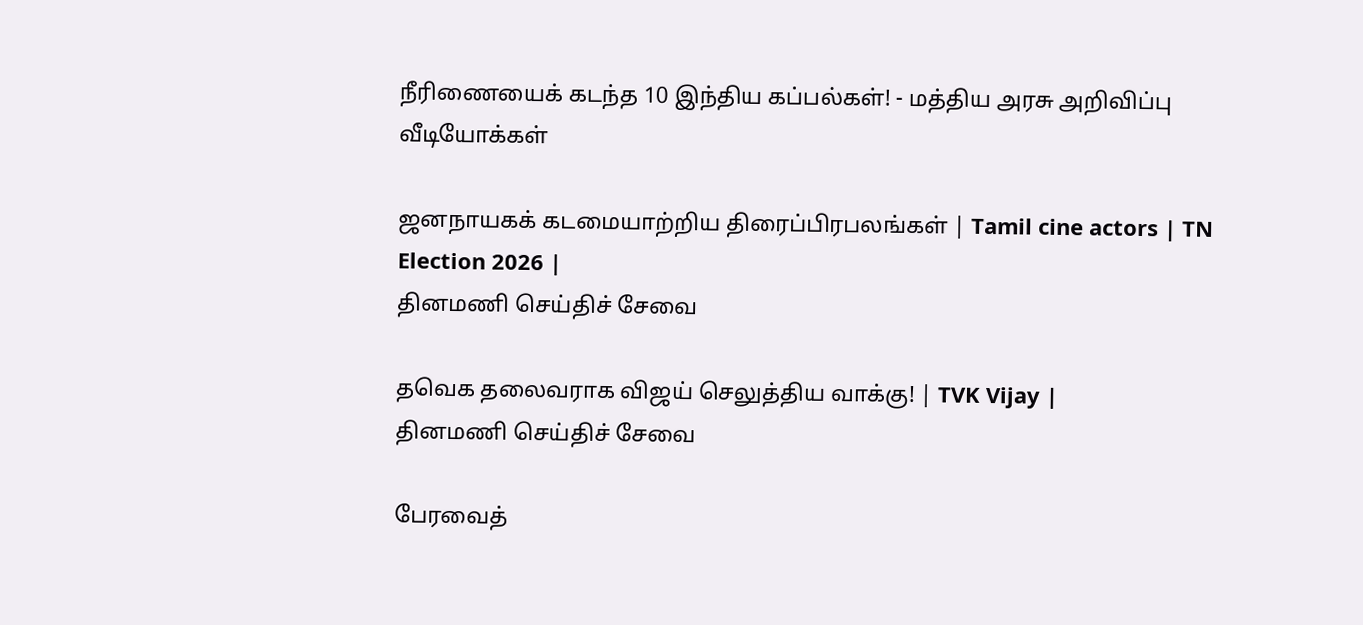நீரிணையைக் கடந்த 10 இந்திய கப்பல்கள்! - மத்திய அரசு அறிவிப்பு
வீடியோக்கள்

ஜனநாயகக் கடமையாற்றிய திரைப்பிரபலங்கள் | Tamil cine actors | TN Election 2026 |
தினமணி செய்திச் சேவை

தவெக தலைவராக விஜய் செலுத்திய வாக்கு! | TVK Vijay |
தினமணி செய்திச் சேவை

பேரவைத்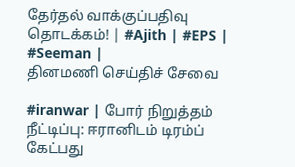தேர்தல் வாக்குப்பதிவு தொடக்கம்! | #Ajith | #EPS | #Seeman |
தினமணி செய்திச் சேவை

#iranwar | போர் நிறுத்தம் நீட்டிப்பு: ஈரானிடம் டிரம்ப் கேட்பது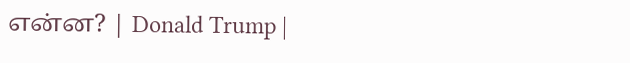என்ன? | Donald Trump |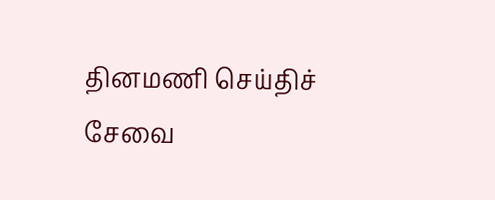தினமணி செய்திச் சேவை